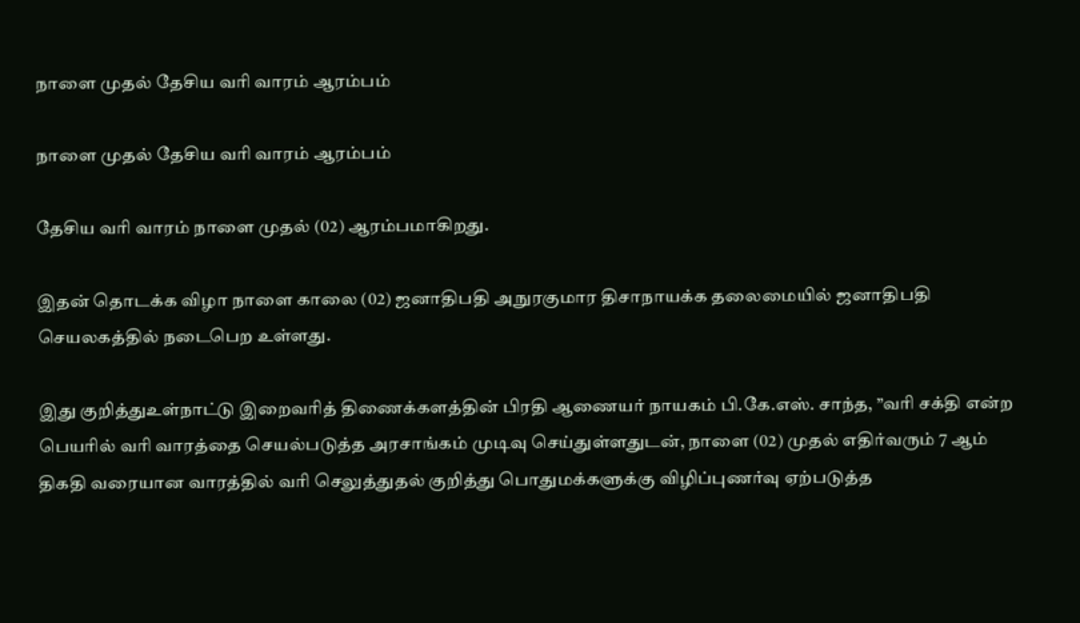நாளை முதல் தேசிய வரி வாரம் ஆரம்பம்

நாளை முதல் தேசிய வரி வாரம் ஆரம்பம்

தேசிய வரி வாரம் நாளை முதல் (02) ஆரம்பமாகிறது.

இதன் தொடக்க விழா நாளை காலை (02) ஜனாதிபதி அநுரகுமார திசாநாயக்க தலைமையில் ஜனாதிபதி செயலகத்தில் நடைபெற உள்ளது.

இது குறித்துஉள்நாட்டு இறைவரித் திணைக்களத்தின் பிரதி ஆணையர் நாயகம் பி.கே.எஸ். சாந்த, ”வரி சக்தி என்ற பெயரில் வரி வாரத்தை செயல்படுத்த அரசாங்கம் முடிவு செய்துள்ளதுடன், நாளை (02) முதல் எதிர்வரும் 7 ஆம் திகதி வரையான வாரத்தில் வரி செலுத்துதல் குறித்து பொதுமக்களுக்கு விழிப்புணர்வு ஏற்படுத்த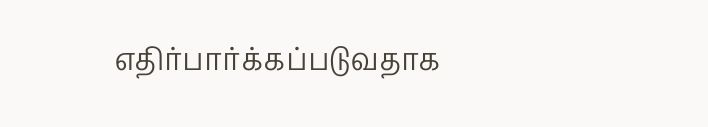எதிர்பார்க்கப்படுவதாக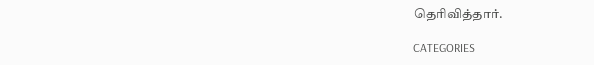தெரிவித்தார்.

CATEGORIES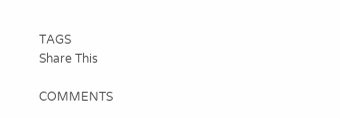TAGS
Share This

COMMENTS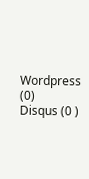Wordpress (0)
Disqus (0 )